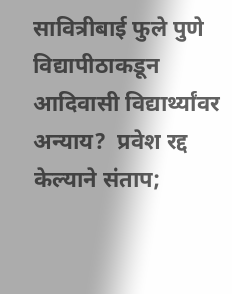सावित्रीबाई फुले पुणे विद्यापीठाकडून आदिवासी विद्यार्थ्यांवर अन्याय?  प्रवेश रद्द केल्याने संताप;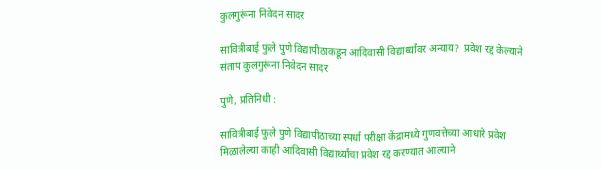कुलगुरूंना निवेदन सादर

सावित्रीबाई फुले पुणे विद्यापीठाकडून आदिवासी विद्यार्थ्यांवर अन्याय?  प्रवेश रद्द केल्याने संताप कुलगुरूंना निवेदन सादर

पुणे, प्रतिनिधी :

सावित्रीबाई फुले पुणे विद्यापीठाच्या स्पर्धा परीक्षा केंद्रामध्ये गुणवत्तेच्या आधारे प्रवेश मिळालेल्या काही आदिवासी विद्यार्थ्यांचा प्रवेश रद्द करण्यात आल्याने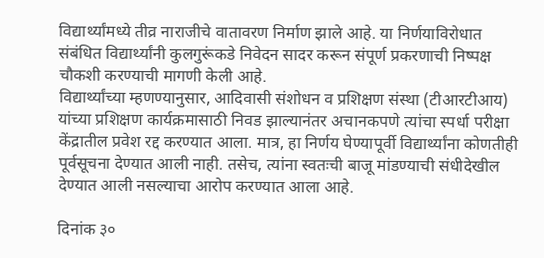विद्यार्थ्यांमध्ये तीव्र नाराजीचे वातावरण निर्माण झाले आहे. या निर्णयाविरोधात संबंधित विद्यार्थ्यांनी कुलगुरूंकडे निवेदन सादर करून संपूर्ण प्रकरणाची निष्पक्ष चौकशी करण्याची मागणी केली आहे.
विद्यार्थ्यांच्या म्हणण्यानुसार, आदिवासी संशोधन व प्रशिक्षण संस्था (टीआरटीआय) यांच्या प्रशिक्षण कार्यक्रमासाठी निवड झाल्यानंतर अचानकपणे त्यांचा स्पर्धा परीक्षा केंद्रातील प्रवेश रद्द करण्यात आला. मात्र, हा निर्णय घेण्यापूर्वी विद्यार्थ्यांना कोणतीही पूर्वसूचना देण्यात आली नाही. तसेच, त्यांना स्वतःची बाजू मांडण्याची संधीदेखील देण्यात आली नसल्याचा आरोप करण्यात आला आहे.

दिनांक ३०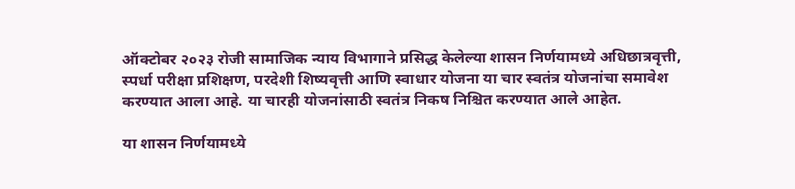ऑक्टोबर २०२३ रोजी सामाजिक न्याय विभागाने प्रसिद्ध केलेल्या शासन निर्णयामध्ये अधिछात्रवृत्ती, स्पर्धा परीक्षा प्रशिक्षण, परदेशी शिष्यवृत्ती आणि स्वाधार योजना या चार स्वतंत्र योजनांचा समावेश करण्यात आला आहे. या चारही योजनांसाठी स्वतंत्र निकष निश्चित करण्यात आले आहेत.

या शासन निर्णयामध्ये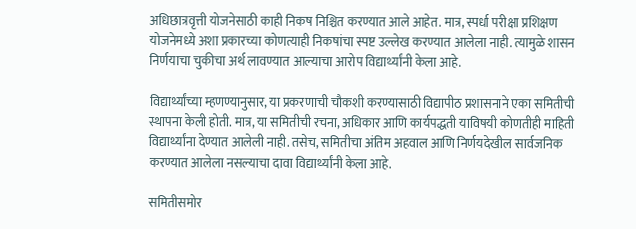अधिछात्रवृत्ती योजनेसाठी काही निकष निश्चित करण्यात आले आहेत. मात्र, स्पर्धा परीक्षा प्रशिक्षण योजनेमध्ये अशा प्रकारच्या कोणत्याही निकषांचा स्पष्ट उल्लेख करण्यात आलेला नाही. त्यामुळे शासन निर्णयाचा चुकीचा अर्थ लावण्यात आल्याचा आरोप विद्यार्थ्यांनी केला आहे.

विद्यार्थ्यांच्या म्हणण्यानुसार, या प्रकरणाची चौकशी करण्यासाठी विद्यापीठ प्रशासनाने एका समितीची स्थापना केली होती. मात्र, या समितीची रचना, अधिकार आणि कार्यपद्धती याविषयी कोणतीही माहिती विद्यार्थ्यांना देण्यात आलेली नाही. तसेच, समितीचा अंतिम अहवाल आणि निर्णयदेखील सार्वजनिक करण्यात आलेला नसल्याचा दावा विद्यार्थ्यांनी केला आहे.

समितीसमोर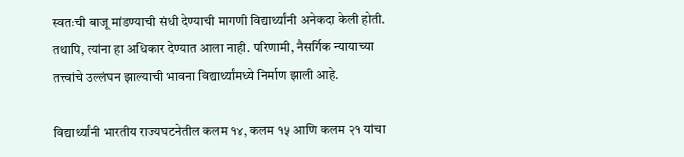स्वतःची बाजू मांडण्याची संधी देण्याची मागणी विद्यार्थ्यांनी अनेकदा केली होती. तथापि, त्यांना हा अधिकार देण्यात आला नाही. परिणामी, नैसर्गिक न्यायाच्या तत्त्वांचे उल्लंघन झाल्याची भावना विद्यार्थ्यांमध्ये निर्माण झाली आहे.

विद्यार्थ्यांनी भारतीय राज्यघटनेतील कलम १४, कलम १५ आणि कलम २१ यांचा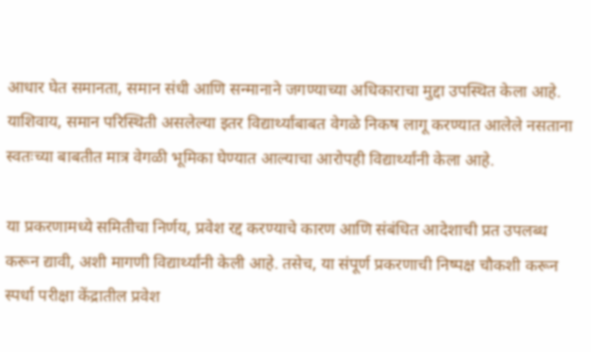आधार घेत समानता, समान संधी आणि सन्मानाने जगण्याच्या अधिकाराचा मुद्दा उपस्थित केला आहे. याशिवाय, समान परिस्थिती असलेल्या इतर विद्यार्थ्यांबाबत वेगळे निकष लागू करण्यात आलेले नसताना स्वतःच्या बाबतीत मात्र वेगळी भूमिका घेण्यात आल्याचा आरोपही विद्यार्थ्यांनी केला आहे.

या प्रकरणामध्ये समितीचा निर्णय, प्रवेश रद्द करण्याचे कारण आणि संबंधित आदेशाची प्रत उपलब्ध करून द्यावी, अशी मागणी विद्यार्थ्यांनी केली आहे. तसेच, या संपूर्ण प्रकरणाची निष्पक्ष चौकशी करून स्पर्धा परीक्षा केंद्रातील प्रवेश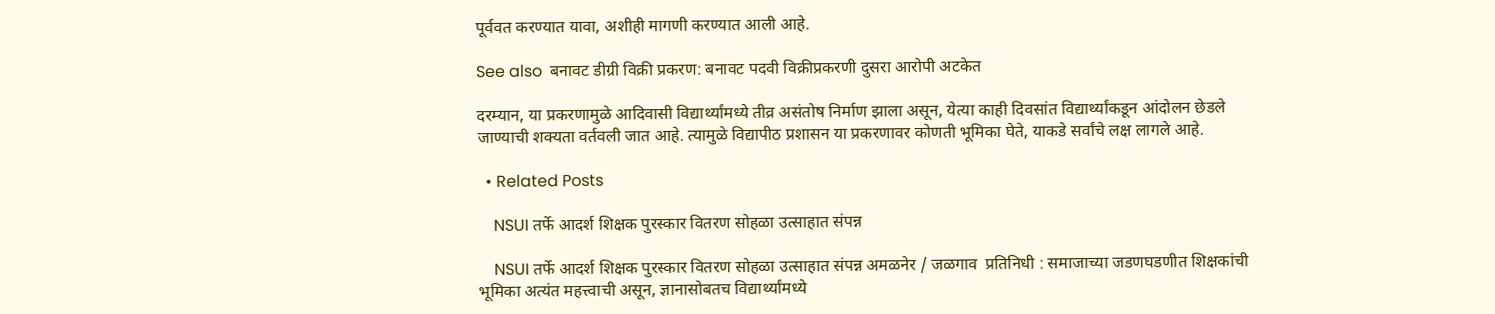पूर्ववत करण्यात यावा, अशीही मागणी करण्यात आली आहे.

See also  बनावट डीग्री विक्री प्रकरण: बनावट पदवी विक्रीप्रकरणी दुसरा आरोपी अटकेत

दरम्यान, या प्रकरणामुळे आदिवासी विद्यार्थ्यांमध्ये तीव्र असंतोष निर्माण झाला असून, येत्या काही दिवसांत विद्यार्थ्यांकडून आंदोलन छेडले जाण्याची शक्यता वर्तवली जात आहे. त्यामुळे विद्यापीठ प्रशासन या प्रकरणावर कोणती भूमिका घेते, याकडे सर्वांचे लक्ष लागले आहे.

  • Related Posts

    NSUI तर्फे आदर्श शिक्षक पुरस्कार वितरण सोहळा उत्साहात संपन्न

    NSUI तर्फे आदर्श शिक्षक पुरस्कार वितरण सोहळा उत्साहात संपन्न अमळनेर / जळगाव  प्रतिनिधी : समाजाच्या जडणघडणीत शिक्षकांची भूमिका अत्यंत महत्त्वाची असून, ज्ञानासोबतच विद्यार्थ्यांमध्ये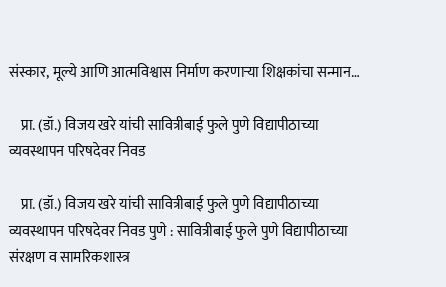संस्कार, मूल्ये आणि आत्मविश्वास निर्माण करणाऱ्या शिक्षकांचा सन्मान…

    प्रा. (डॉ.) विजय खरे यांची सावित्रीबाई फुले पुणे विद्यापीठाच्या व्यवस्थापन परिषदेवर निवड

    प्रा. (डॉ.) विजय खरे यांची सावित्रीबाई फुले पुणे विद्यापीठाच्या व्यवस्थापन परिषदेवर निवड पुणे : सावित्रीबाई फुले पुणे विद्यापीठाच्या संरक्षण व सामरिकशास्त्र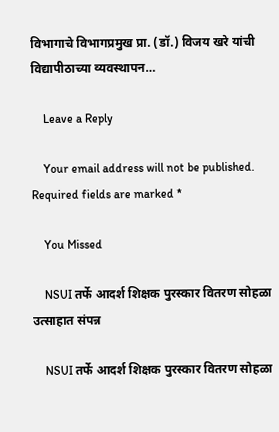विभागाचे विभागप्रमुख प्रा. (डॉ.) विजय खरे यांची विद्यापीठाच्या व्यवस्थापन…

    Leave a Reply

    Your email address will not be published. Required fields are marked *

    You Missed

    NSUI तर्फे आदर्श शिक्षक पुरस्कार वितरण सोहळा उत्साहात संपन्न

    NSUI तर्फे आदर्श शिक्षक पुरस्कार वितरण सोहळा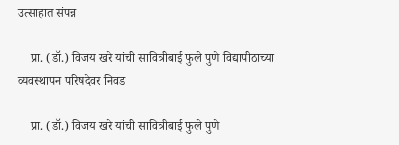उत्साहात संपन्न

    प्रा. (डॉ.) विजय खरे यांची सावित्रीबाई फुले पुणे विद्यापीठाच्या व्यवस्थापन परिषदेवर निवड

    प्रा. (डॉ.) विजय खरे यांची सावित्रीबाई फुले पुणे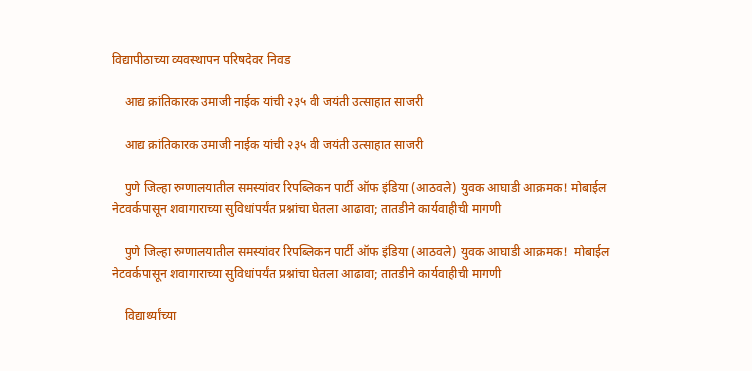विद्यापीठाच्या व्यवस्थापन परिषदेवर निवड

    आद्य क्रांतिकारक उमाजी नाईक यांची २३५ वी जयंती उत्साहात साजरी

    आद्य क्रांतिकारक उमाजी नाईक यांची २३५ वी जयंती उत्साहात साजरी

    पुणे जिल्हा रुग्णालयातील समस्यांवर रिपब्लिकन पार्टी ऑफ इंडिया (आठवले) युवक आघाडी आक्रमक! मोबाईल नेटवर्कपासून शवागाराच्या सुविधांपर्यंत प्रश्नांचा घेतला आढावा; तातडीने कार्यवाहीची मागणी

    पुणे जिल्हा रुग्णालयातील समस्यांवर रिपब्लिकन पार्टी ऑफ इंडिया (आठवले) युवक आघाडी आक्रमक!  मोबाईल नेटवर्कपासून शवागाराच्या सुविधांपर्यंत प्रश्नांचा घेतला आढावा; तातडीने कार्यवाहीची मागणी

    विद्यार्थ्यांच्या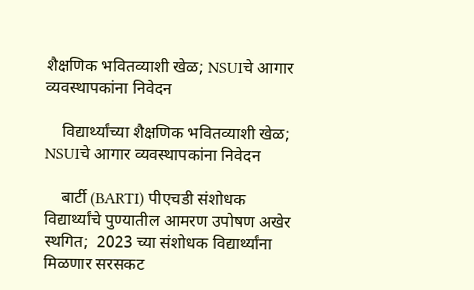शैक्षणिक भवितव्याशी खेळ; NSUIचे आगार व्यवस्थापकांना निवेदन

    विद्यार्थ्यांच्या शैक्षणिक भवितव्याशी खेळ; NSUIचे आगार व्यवस्थापकांना निवेदन

    बार्टी (BARTI) पीएचडी संशोधक विद्यार्थ्यांचे पुण्यातील आमरण उपोषण अखेर स्थगित;  2023 च्या संशोधक विद्यार्थ्यांना मिळणार सरसकट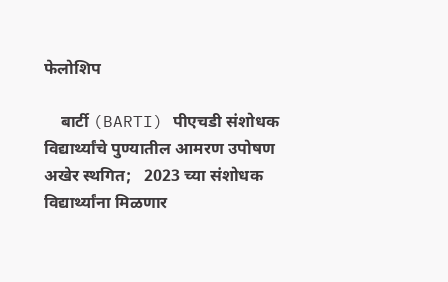फेलोशिप

    बार्टी (BARTI) पीएचडी संशोधक विद्यार्थ्यांचे पुण्यातील आमरण उपोषण अखेर स्थगित;   2023 च्या संशोधक विद्यार्थ्यांना मिळणार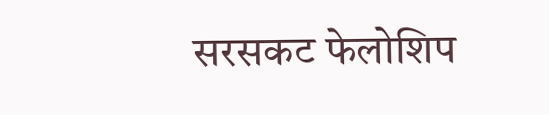सरसकट फेलोशिप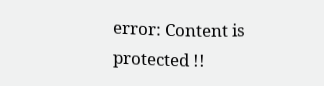error: Content is protected !!